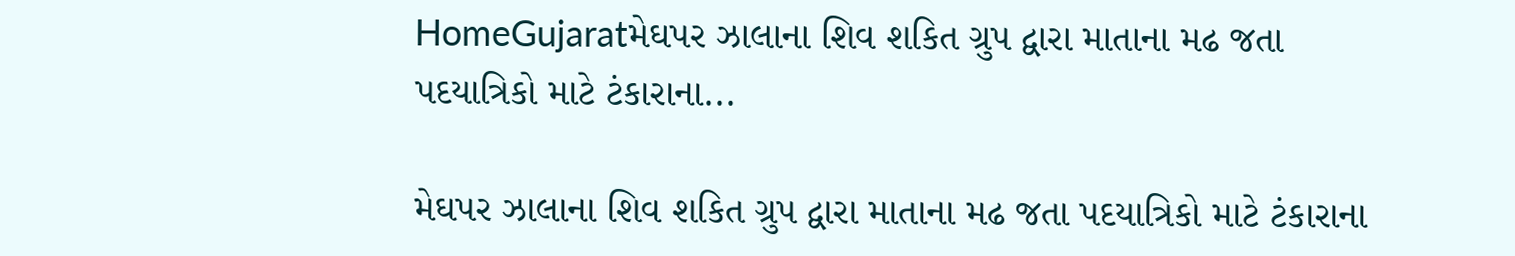HomeGujaratમેઘપર ઝાલાના શિવ શકિત ગ્રુપ દ્વારા માતાના મઢ જતા પદયાત્રિકો માટે ટંકારાના...

મેઘપર ઝાલાના શિવ શકિત ગ્રુપ દ્વારા માતાના મઢ જતા પદયાત્રિકો માટે ટંકારાના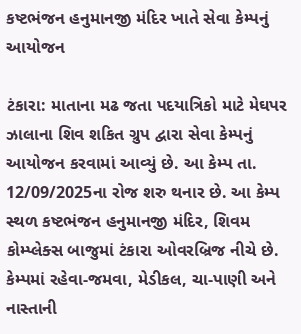કષ્ટભંજન હનુમાનજી મંદિર ખાતે સેવા કેમ્પનું આયોજન

ટંકારા: માતાના મઢ જતા પદયાત્રિકો માટે મેઘપર ઝાલાના શિવ શકિત ગ્રુપ દ્વારા સેવા કેમ્પનું આયોજન કરવામાં આવ્યું છે. આ કેમ્પ તા. 12/09/2025ના રોજ શરુ થનાર છે. આ કેમ્પ સ્થળ કષ્ટભંજન હનુમાનજી મંદિર, શિવમ કોમ્પ્લેક્સ બાજુમાં ટંકારા ઓવરબ્રિજ નીચે છે. કેમ્પમાં રહેવા-જમવા, મેડીકલ, ચા-પાણી અને નાસ્તાની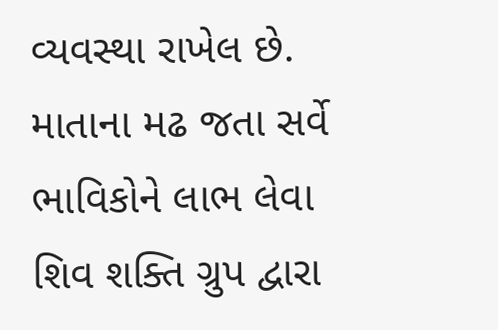વ્યવસ્થા રાખેલ છે. માતાના મઢ જતા સર્વે ભાવિકોને લાભ લેવા શિવ શક્તિ ગ્રુપ દ્વારા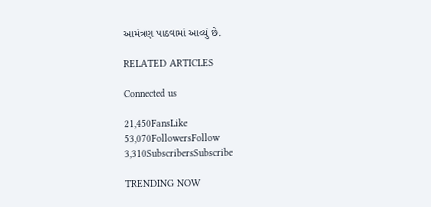આમંત્રણ પાઠવામાં આવ્યું છે.

RELATED ARTICLES

Connected us

21,450FansLike
53,070FollowersFollow
3,310SubscribersSubscribe

TRENDING NOW